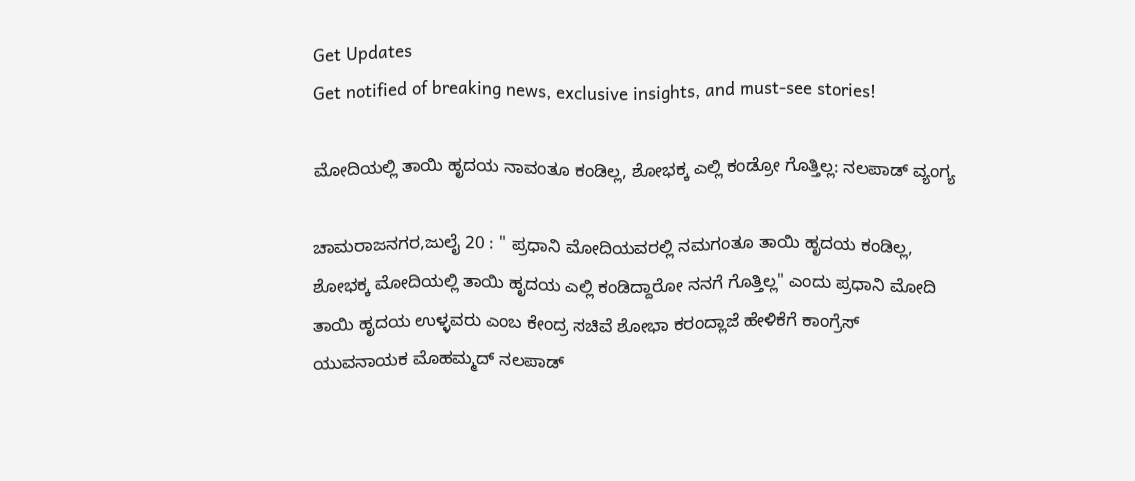Get Updates
Get notified of breaking news, exclusive insights, and must-see stories!

ಮೋದಿಯಲ್ಲಿ ತಾಯಿ ಹೃದಯ ನಾವಂತೂ ಕಂಡಿಲ್ಲ, ಶೋಭಕ್ಕ ಎಲ್ಲಿ ಕಂಡ್ರೋ ಗೊತ್ತಿಲ್ಲ: ನಲಪಾಡ್ ವ್ಯಂಗ್ಯ

ಚಾಮರಾಜನಗರ,ಜುಲೈ 20 : " ಪ್ರಧಾನಿ ಮೋದಿಯವರಲ್ಲಿ ನಮಗಂತೂ ತಾಯಿ ಹೃದಯ ಕಂಡಿಲ್ಲ, ಶೋಭಕ್ಕ ಮೋದಿಯಲ್ಲಿ ತಾಯಿ ಹೃದಯ ಎಲ್ಲಿ ಕಂಡಿದ್ದಾರೋ ನನಗೆ ಗೊತ್ತಿಲ್ಲ" ಎಂದು ಪ್ರಧಾನಿ ಮೋದಿ ತಾಯಿ ಹೃದಯ ಉಳ್ಳವರು ಎಂಬ ಕೇಂದ್ರ ಸಚಿವೆ ಶೋಭಾ ಕರಂದ್ಲಾಜೆ ಹೇಳಿಕೆಗೆ ಕಾಂಗ್ರೆಸ್ ಯುವನಾಯಕ ಮೊಹಮ್ಮದ್ ನಲಪಾಡ್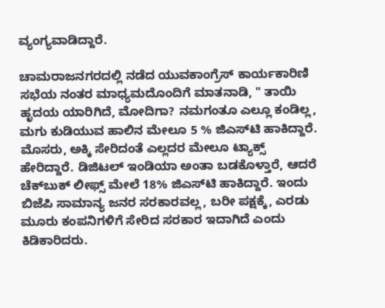ವ್ಯಂಗ್ಯವಾಡಿದ್ದಾರೆ‌.

ಚಾಮರಾಜನಗರದಲ್ಲಿ ನಡೆದ ಯುವಕಾಂಗ್ರೆಸ್ ಕಾರ್ಯಕಾರಿಣಿ ಸಭೆಯ ನಂತರ ಮಾಧ್ಯಮದೊಂದಿಗೆ ಮಾತನಾಡಿ, " ತಾಯಿ ಹೃದಯ ಯಾರಿಗಿದೆ, ಮೋದಿಗಾ? ನಮಗಂತೂ ಎಲ್ಲೂ ಕಂಡಿಲ್ಲ, ಮಗು ಕುಡಿಯುವ ಹಾಲಿನ ಮೇಲೂ 5 % ಜಿಎಸ್‌ಟಿ ಹಾಕಿದ್ದಾರೆ. ಮೊಸರು, ಅಕ್ಕಿ ಸೇರಿದಂತೆ ಎಲ್ಲದರ ಮೇಲೂ ಟ್ಯಾಕ್ಸ್ ಹೇರಿದ್ದಾರೆ. ಡಿಜಿಟಲ್ ಇಂಡಿಯಾ ಅಂತಾ ಬಡಕೊಳ್ತಾರೆ, ಆದರೆ ಚೆಕ್‌ಬುಕ್‌ ಲೀಫ್ಸ್‌ ಮೇಲೆ 18% ಜಿಎಸ್‌ಟಿ ಹಾಕಿದ್ದಾರೆ. ಇಂದು ಬಿಜೆಪಿ ಸಾಮಾನ್ಯ ಜನರ ಸರಕಾರವಲ್ಲ, ಬರೀ ಪಕ್ಷಕ್ಕೆ, ಎರಡು ಮೂರು ಕಂಪನಿಗಳಿಗೆ ಸೇರಿದ ಸರಕಾರ ಇದಾಗಿದೆ ಎಂದು ಕಿಡಿಕಾರಿದರು.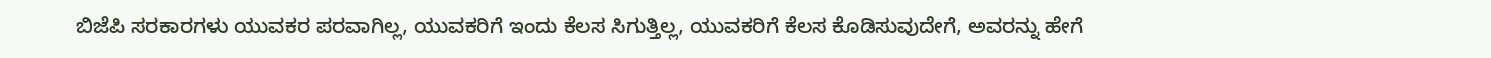ಬಿಜೆಪಿ ಸರಕಾರಗಳು ಯುವಕರ ಪರವಾಗಿಲ್ಲ, ಯುವಕರಿಗೆ ಇಂದು ಕೆಲಸ ಸಿಗುತ್ತಿಲ್ಲ, ಯುವಕರಿಗೆ ಕೆಲಸ ಕೊಡಿಸುವುದೇಗೆ, ಅವರನ್ನು ಹೇಗೆ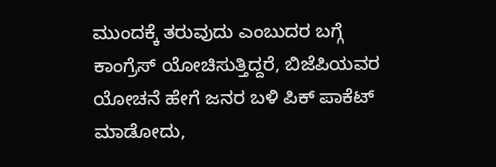ಮುಂದಕ್ಕೆ ತರುವುದು ಎಂಬುದರ ಬಗ್ಗೆ ಕಾಂಗ್ರೆಸ್ ಯೋಚಿಸುತ್ತಿದ್ದರೆ, ಬಿಜೆಪಿಯವರ ಯೋಚನೆ ಹೇಗೆ ಜನರ ಬಳಿ ಪಿಕ್ ಪಾಕೆಟ್ ಮಾಡೋದು,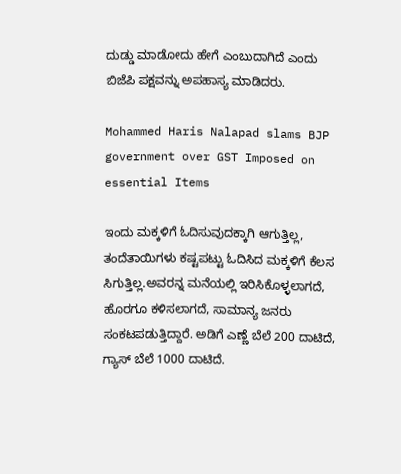ದುಡ್ಡು ಮಾಡೋದು ಹೇಗೆ ಎಂಬುದಾಗಿದೆ ಎಂದು ಬಿಜೆಪಿ ಪಕ್ಷವನ್ನು ಅಪಹಾಸ್ಯ ಮಾಡಿದರು.

Mohammed Haris Nalapad slams BJP government over GST Imposed on essential Items

ಇಂದು ಮಕ್ಕಳಿಗೆ ಓದಿಸುವುದಕ್ಕಾಗಿ ಆಗುತ್ತಿಲ್ಲ, ತಂದೆತಾಯಿಗಳು ಕಷ್ಟಪಟ್ಟು ಓದಿಸಿದ ಮಕ್ಕಳಿಗೆ ಕೆಲಸ ಸಿಗುತ್ತಿಲ್ಲ.ಅವರನ್ನ ಮನೆಯಲ್ಲಿ ಇರಿಸಿಕೊಳ್ಳಲಾಗದೆ, ಹೊರಗೂ ಕಳಿಸಲಾಗದೆ, ಸಾಮಾನ್ಯ ಜನರು ಸಂಕಟಪಡುತ್ತಿದ್ದಾರೆ. ಅಡಿಗೆ ಎಣ್ಣೆ ಬೆಲೆ 200 ದಾಟಿದೆ, ಗ್ಯಾಸ್‌ ಬೆಲೆ 1000 ದಾಟಿದೆ.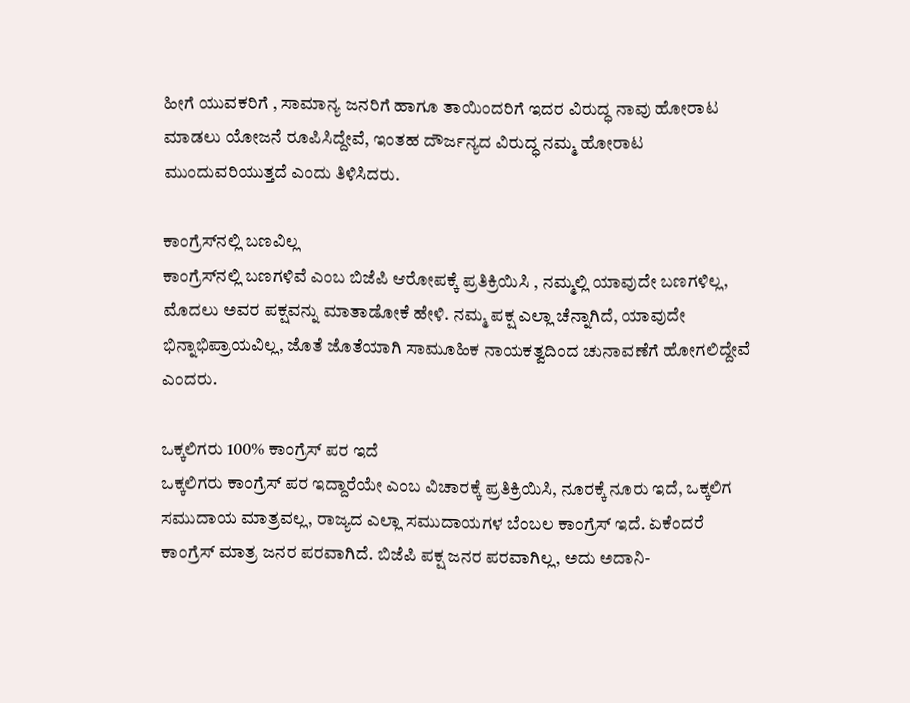ಹೀಗೆ ಯುವಕರಿಗೆ , ಸಾಮಾನ್ಯ ಜನರಿಗೆ ಹಾಗೂ ತಾಯಿಂದರಿಗೆ ಇದರ ವಿರುದ್ಧ ನಾವು ಹೋರಾಟ ಮಾಡಲು ಯೋಜನೆ ರೂಪಿಸಿದ್ದೇವೆ, ಇಂತಹ ದೌರ್ಜನ್ಯದ ವಿರುದ್ಧ ನಮ್ಮ ಹೋರಾಟ ಮುಂದುವರಿಯುತ್ತದೆ ಎಂದು ತಿಳಿಸಿದರು.

ಕಾಂಗ್ರೆಸ್‌ನಲ್ಲಿ ಬಣವಿಲ್ಲ
ಕಾಂಗ್ರೆಸ್‌ನಲ್ಲಿ ಬಣಗಳಿವೆ ಎಂಬ ಬಿಜೆಪಿ ಆರೋಪಕ್ಕೆ ಪ್ರತಿಕ್ರಿಯಿಸಿ , ನಮ್ಮಲ್ಲಿ ಯಾವುದೇ ಬಣಗಳಿಲ್ಲ, ಮೊದಲು ಅವರ ಪಕ್ಷವನ್ನು ಮಾತಾಡೋಕೆ ಹೇಳಿ. ನಮ್ಮ ಪಕ್ಷ ಎಲ್ಲಾ ಚೆನ್ನಾಗಿದೆ, ಯಾವುದೇ ಭಿನ್ನಾಭಿಪ್ರಾಯವಿಲ್ಲ, ಜೊತೆ ಜೊತೆಯಾಗಿ ಸಾಮೂಹಿಕ ನಾಯಕತ್ವದಿಂದ ಚುನಾವಣೆಗೆ ಹೋಗಲಿದ್ದೇವೆ ಎಂದರು.

ಒಕ್ಕಲಿಗರು 100% ಕಾಂಗ್ರೆಸ್‌ ಪರ ಇದೆ
ಒಕ್ಕಲಿಗರು ಕಾಂಗ್ರೆಸ್ ಪರ ಇದ್ದಾರೆಯೇ ಎಂಬ ವಿಚಾರಕ್ಕೆ ಪ್ರತಿಕ್ರಿಯಿಸಿ, ನೂರಕ್ಕೆ ನೂರು ಇದೆ, ಒಕ್ಕಲಿಗ ಸಮುದಾಯ ಮಾತ್ರವಲ್ಲ, ರಾಜ್ಯದ ಎಲ್ಲಾ ಸಮುದಾಯಗಳ ಬೆಂಬಲ ಕಾಂಗ್ರೆಸ್‌ ಇದೆ. ಏಕೆಂದರೆ ಕಾಂಗ್ರೆಸ್‌ ಮಾತ್ರ ಜನರ ಪರವಾಗಿದೆ. ಬಿಜೆಪಿ ಪಕ್ಷ ಜನರ ಪರವಾಗಿಲ್ಲ, ಅದು ಅದಾನಿ-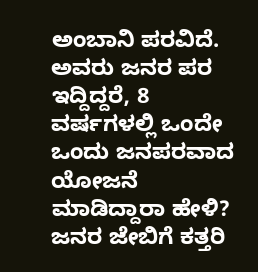ಅಂಬಾನಿ ಪರವಿದೆ. ಅವರು ಜನರ ಪರ ಇದ್ದಿದ್ದರೆ, 8 ವರ್ಷಗಳಲ್ಲಿ ಒಂದೇ ಒಂದು ಜನಪರವಾದ ಯೋಜನೆ ಮಾಡಿದ್ದಾರಾ ಹೇಳಿ? ಜನರ ಜೇಬಿಗೆ ಕತ್ತರಿ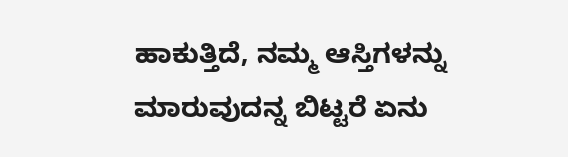ಹಾಕುತ್ತಿದೆ, ನಮ್ಮ ಆಸ್ತಿಗಳನ್ನು ಮಾರುವುದನ್ನ ಬಿಟ್ಟರೆ ಏನು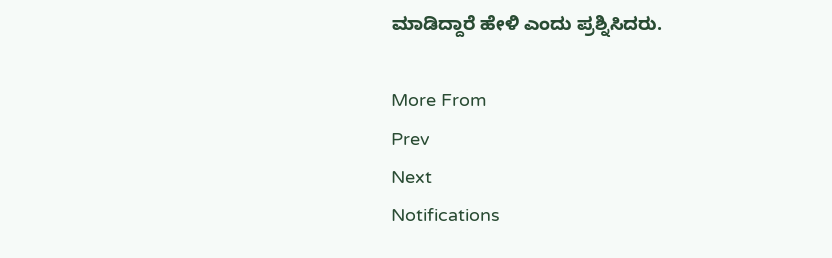ಮಾಡಿದ್ದಾರೆ ಹೇಳಿ ಎಂದು ಪ್ರಶ್ನಿಸಿದರು.

More From
Prev
Next
Notifications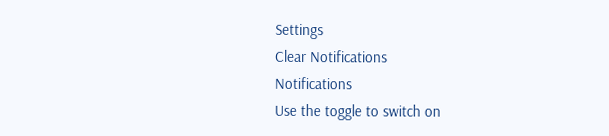Settings
Clear Notifications
Notifications
Use the toggle to switch on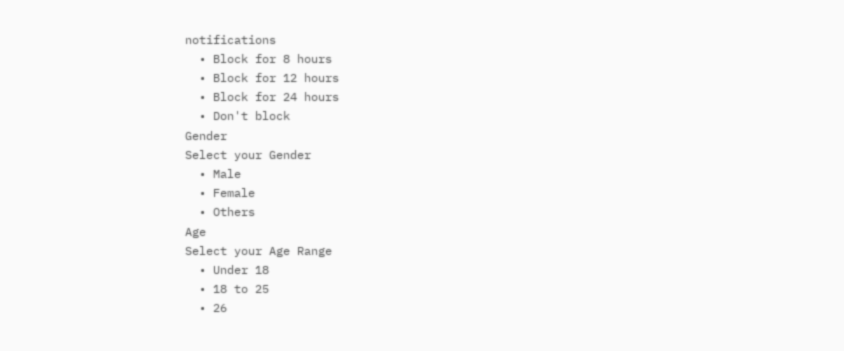notifications
  • Block for 8 hours
  • Block for 12 hours
  • Block for 24 hours
  • Don't block
Gender
Select your Gender
  • Male
  • Female
  • Others
Age
Select your Age Range
  • Under 18
  • 18 to 25
  • 26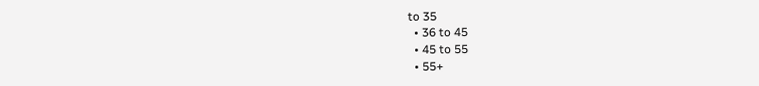to 35
  • 36 to 45
  • 45 to 55
  • 55+